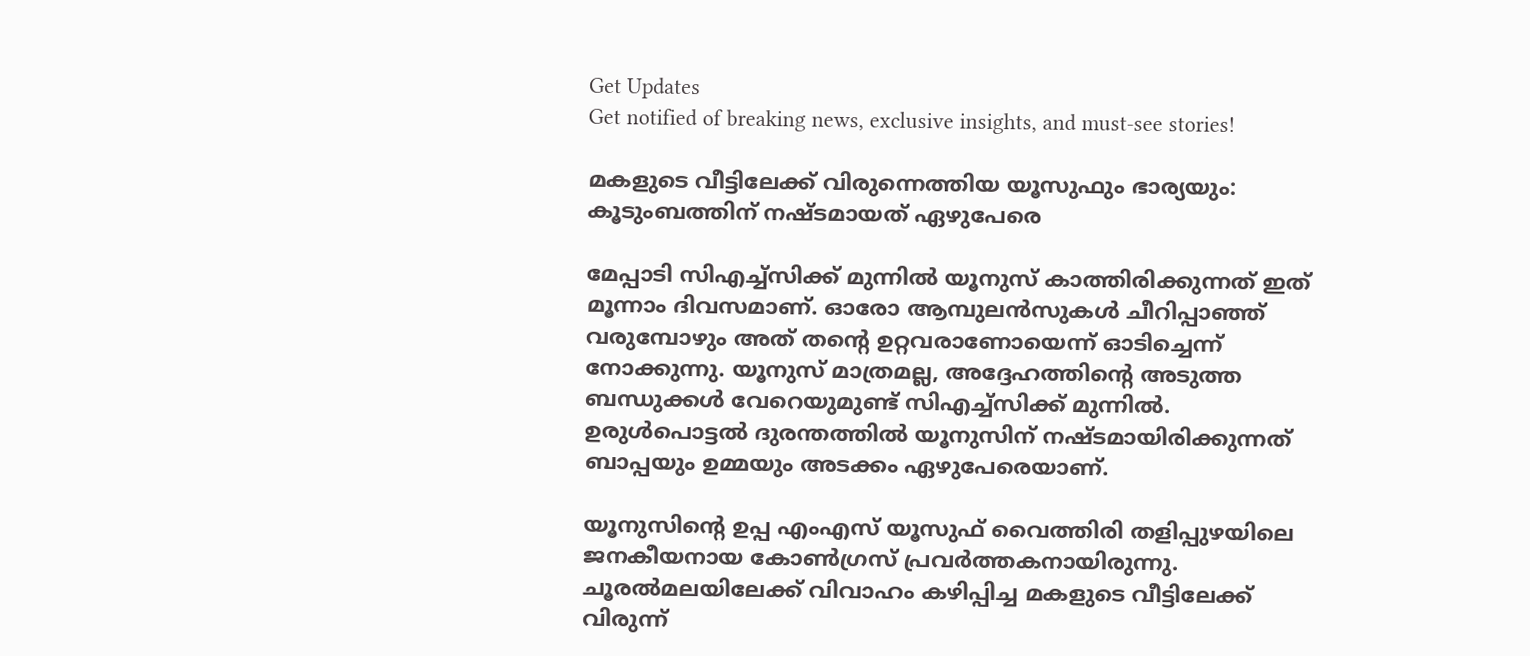Get Updates
Get notified of breaking news, exclusive insights, and must-see stories!

മകളുടെ വീട്ടിലേക്ക് വിരുന്നെത്തിയ യൂസുഫും ഭാര്യയും: കൂടുംബത്തിന് നഷ്ടമായത് ഏഴുപേരെ

മേപ്പാടി സിഎച്ച്സിക്ക് മുന്നില്‍ യൂനുസ് കാത്തിരിക്കുന്നത് ഇത് മൂന്നാം ദിവസമാണ്. ഓരോ ആമ്പുലന്‍സുകള്‍ ചീറിപ്പാഞ്ഞ് വരുമ്പോഴും അത് തന്റെ ഉറ്റവരാണോയെന്ന് ഓടിച്ചെന്ന് നോക്കുന്നു. യൂനുസ് മാത്രമല്ല, അദ്ദേഹത്തിന്റെ അടുത്ത ബന്ധുക്കള്‍ വേറെയുമുണ്ട് സിഎച്ച്സിക്ക് മുന്നില്‍. ഉരുള്‍പൊട്ടല്‍ ദുരന്തത്തില്‍ യൂനുസിന് നഷ്ടമായിരിക്കുന്നത് ബാപ്പയും ഉമ്മയും അടക്കം ഏഴുപേരെയാണ്.

യൂനുസിന്റെ ഉപ്പ എംഎസ് യൂസുഫ് വൈത്തിരി തളിപ്പുഴയിലെ ജനകീയനായ കോണ്‍ഗ്രസ് പ്രവർത്തകനായിരുന്നു. ചൂരല്‍മലയിലേക്ക് വിവാഹം കഴിപ്പിച്ച മകളുടെ വീട്ടിലേക്ക് വിരുന്ന്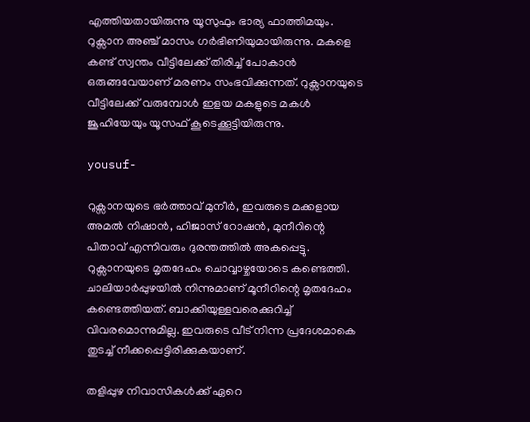എത്തിയതായിരുന്നു യൂസുഫും ഭാര്യ ഫാത്തിമയും. റുക്സാന അഞ്ച് മാസം ഗർഭിണിയുമായിരുന്നു. മകളെ കണ്ട് സ്വന്തം വീട്ടിലേക്ക് തിരിച്ച് പോകാന്‍ ഒരുങ്ങവേയാണ് മരണം സംഭവിക്കുന്നത്. റുക്സാനയുടെ വീട്ടിലേക്ക് വരുമ്പോള്‍ ഇളയ മകളുടെ മകള്‍ ജൂഹിയേയും യൂസഫ് കൂടെക്കൂട്ടിയിരുന്നു.

yousuf-

റുക്സാനയുടെ ഭർത്താവ് മുനീർ, ഇവരുടെ മക്കളായ അമല്‍ നിഷാന്‍, ഹിജാസ് റോഷന്‍, മുനീറിന്റെ പിതാവ് എന്നിവരും ദുരന്തത്തില്‍ അകപ്പെട്ടു. റുക്സാനയുടെ മൃതദേഹം ചൊവ്വാഴ്ചയോടെ കണ്ടെത്തി. ചാലിയാർപ്പുഴയില്‍ നിന്നുമാണ് മൂനീറിന്റെ മൃതദേഹം കണ്ടെത്തിയത്. ബാക്കിയുള്ളവരെക്കുറിച്ച് വിവരമൊന്നുമില്ല. ഇവരുടെ വീട് നിന്ന പ്രദേശമാകെ തുടച്ച് നീക്കപ്പെട്ടിരിക്കുകയാണ്.

തളിപ്പുഴ നിവാസികള്‍ക്ക് ഏറെ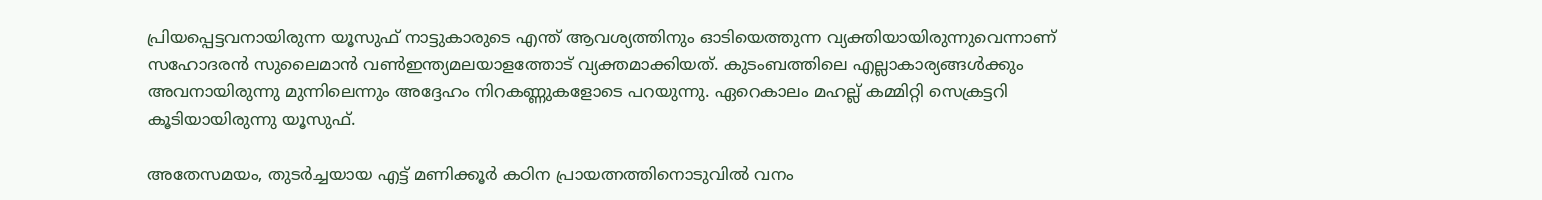പ്രിയപ്പെട്ടവനായിരുന്ന യൂസുഫ് നാട്ടുകാരുടെ എന്ത് ആവശ്യത്തിനും ഓടിയെത്തുന്ന വ്യക്തിയായിരുന്നുവെന്നാണ് സഹോദരന്‍ സുലൈമാന്‍ വണ്‍ഇന്ത്യമലയാളത്തോട് വ്യക്തമാക്കിയത്. കുടംബത്തിലെ എല്ലാകാര്യങ്ങള്‍ക്കും അവനായിരുന്നു മുന്നിലെന്നും അദ്ദേഹം നിറകണ്ണുകളോടെ പറയുന്നു. ഏറെകാലം മഹല്ല് കമ്മിറ്റി സെക്രട്ടറി കൂടിയായിരുന്നു യൂസുഫ്.

അതേസമയം, തുടർച്ചയായ എട്ട് മണിക്കൂർ കഠിന പ്രായത്നത്തിനൊടുവിൽ വനം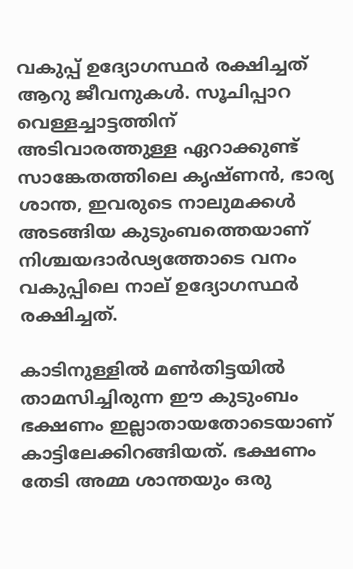വകുപ്പ് ഉദ്യോഗസ്ഥർ രക്ഷിച്ചത് ആറു ജീവനുകൾ. സൂചിപ്പാറ വെള്ളച്ചാട്ടത്തിന് അടിവാരത്തുള്ള ഏറാക്കുണ്ട് സാങ്കേതത്തിലെ കൃഷ്ണൻ, ഭാര്യ ശാന്ത, ഇവരുടെ നാലുമക്കൾ അടങ്ങിയ കുടുംബത്തെയാണ് നിശ്ചയദാർഢ്യത്തോടെ വനം വകുപ്പിലെ നാല് ഉദ്യോഗസ്ഥർ രക്ഷിച്ചത്.

കാടിനുള്ളിൽ മൺതിട്ടയിൽ താമസിച്ചിരുന്ന ഈ കുടുംബം ഭക്ഷണം ഇല്ലാതായതോടെയാണ് കാട്ടിലേക്കിറങ്ങിയത്. ഭക്ഷണം തേടി അമ്മ ശാന്തയും ഒരു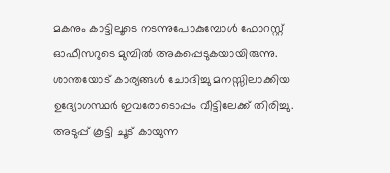മകനും കാട്ടിലൂടെ നടന്നുപോകുമ്പോൾ ഫോറസ്റ്റ് ഓഫീസറുടെ മുമ്പിൽ അകപ്പെടുകയായിരുന്നു. ശാന്തയോട് കാര്യങ്ങൾ ചോദിച്ചു മനസ്സിലാക്കിയ ഉദ്യോഗസ്ഥർ ഇവരോടൊപ്പം വീട്ടിലേക്ക് തിരിച്ചു. അടുപ്പ് കൂട്ടി ചൂട് കായുന്ന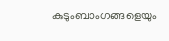കുടുംബാംഗങ്ങളെയും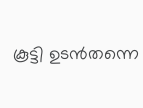കൂട്ടി ഉടൻതന്നെ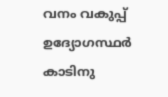വനം വകുപ്പ് ഉദ്യോഗസ്ഥർ കാടിനു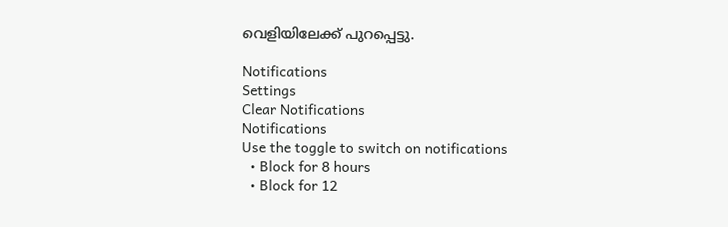വെളിയിലേക്ക് പുറപ്പെട്ടു.

Notifications
Settings
Clear Notifications
Notifications
Use the toggle to switch on notifications
  • Block for 8 hours
  • Block for 12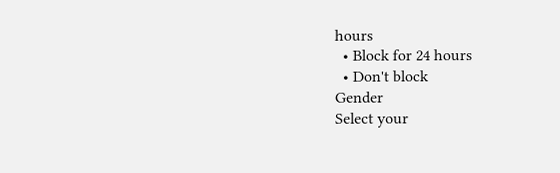hours
  • Block for 24 hours
  • Don't block
Gender
Select your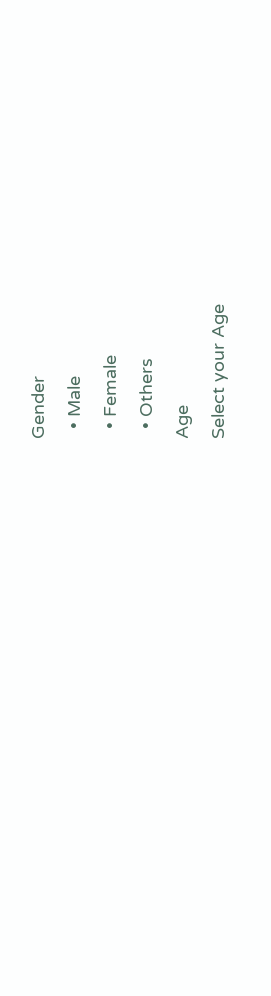Gender
  • Male
  • Female
  • Others
Age
Select your Age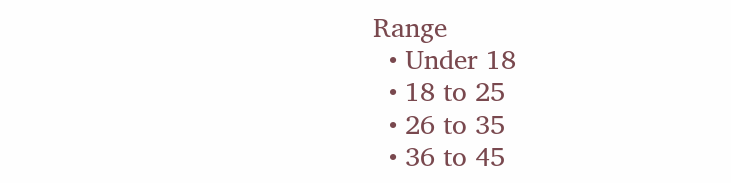Range
  • Under 18
  • 18 to 25
  • 26 to 35
  • 36 to 45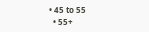• 45 to 55
  • 55+